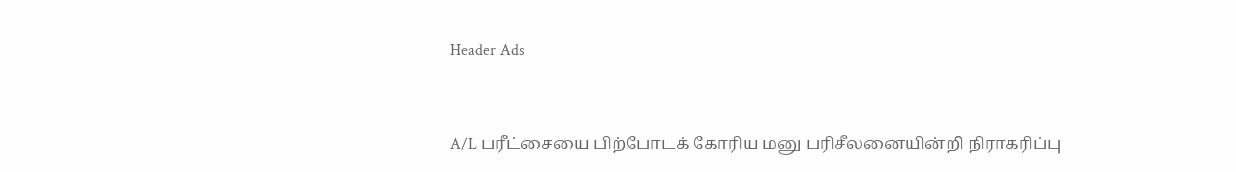Header Ads



A/L பரீட்சையை பிற்போடக் கோரிய மனு பரிசீலனையின்றி நிராகரிப்பு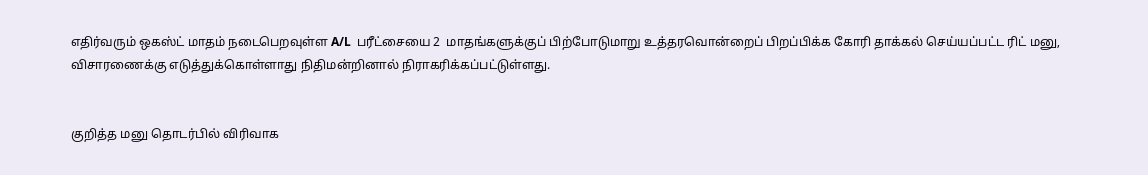எதிர்வரும் ஒகஸ்ட் மாதம் நடைபெறவுள்ள A/L  பரீட்சையை 2  மாதங்களுக்குப் பிற்போடுமாறு உத்தரவொன்றைப் பிறப்பிக்க கோரி தாக்கல் செய்யப்பட்ட ரிட் மனு, விசாரணைக்கு எடுத்துக்கொள்ளாது நிதிமன்றினால் நிராகரிக்கப்பட்டுள்ளது.


குறித்த மனு தொடர்பில் விரிவாக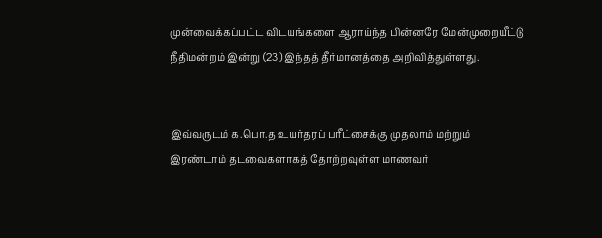முன்வைக்கப்பட்ட விடயங்களை ஆராய்ந்த பின்னரே மேன்முறையீட்டு நீதிமன்றம் இன்று (23) இந்தத் தீர்மானத்தை அறிவித்துள்ளது.


இவ்வருடம் க.பொ.த உயர்தரப் பரீட்சைக்கு முதலாம் மற்றும் இரண்டாம் தடவைகளாகத் தோற்றவுள்ள மாணவர்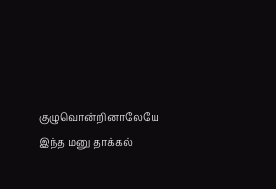குழுவொன்றினாலேயே இந்த மனு தாக்கல்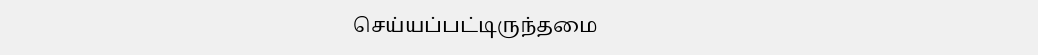செய்யப்பட்டிருந்தமை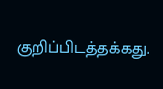குறிப்பிடத்தக்கது.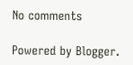No comments

Powered by Blogger.